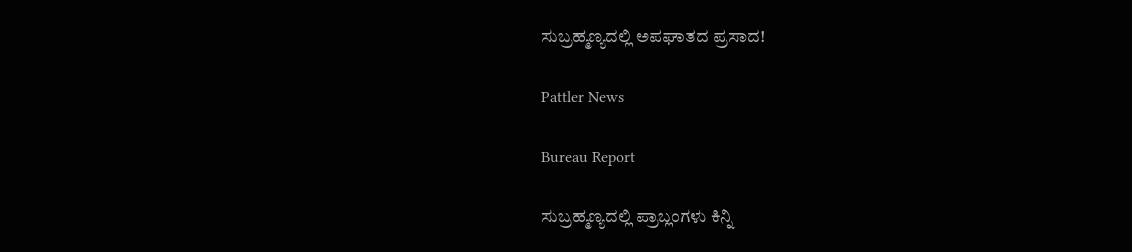ಸುಬ್ರಹ್ಮಣ್ಯದಲ್ಲಿ ಅಪಘಾತದ ಪ್ರಸಾದ!

Pattler News

Bureau Report

ಸುಬ್ರಹ್ಮಣ್ಯದಲ್ಲಿ ಪ್ರಾಬ್ಲಂಗಳು ಕಿನ್ನಿ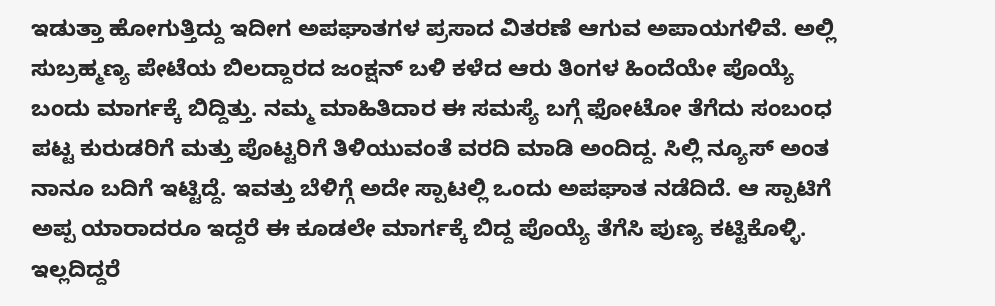ಇಡುತ್ತಾ ಹೋಗುತ್ತಿದ್ದು ಇದೀಗ ಅಪಘಾತಗಳ ಪ್ರಸಾದ ವಿತರಣೆ ಆಗುವ ಅಪಾಯಗಳಿವೆ. ಅಲ್ಲಿ ಸುಬ್ರಹ್ಮಣ್ಯ ಪೇಟೆಯ ಬಿಲದ್ದಾರದ ಜಂಕ್ಷನ್ ಬಳಿ ಕಳೆದ ಆರು ತಿಂಗಳ ಹಿಂದೆಯೇ ಪೊಯ್ಯೆ ಬಂದು ಮಾರ್ಗಕ್ಕೆ ಬಿದ್ದಿತ್ತು. ನಮ್ಮ ಮಾಹಿತಿದಾರ ಈ ಸಮಸ್ಯೆ ಬಗ್ಗೆ ಫೋಟೋ ತೆಗೆದು ಸಂಬಂಧ ಪಟ್ಟ ಕುರುಡರಿಗೆ ಮತ್ತು ಪೊಟ್ಟರಿಗೆ ತಿಳಿಯುವಂತೆ ವರದಿ ಮಾಡಿ ಅಂದಿದ್ದ‌. ಸಿಲ್ಲಿ ನ್ಯೂಸ್ ಅಂತ ನಾನೂ ಬದಿಗೆ ಇಟ್ಟಿದ್ದೆ. ಇವತ್ತು ಬೆಳಿಗ್ಗೆ ಅದೇ ಸ್ಪಾಟಲ್ಲಿ ಒಂದು ಅಪಘಾತ ನಡೆದಿದೆ. ಆ ಸ್ಪಾಟಿಗೆ ಅಪ್ಪ ಯಾರಾದರೂ ಇದ್ದರೆ ಈ ಕೂಡಲೇ ಮಾರ್ಗಕ್ಕೆ ಬಿದ್ದ ಪೊಯ್ಯೆ ತೆಗೆಸಿ ಪುಣ್ಯ ಕಟ್ಟಿಕೊಳ್ಳಿ. ಇಲ್ಲದಿದ್ದರೆ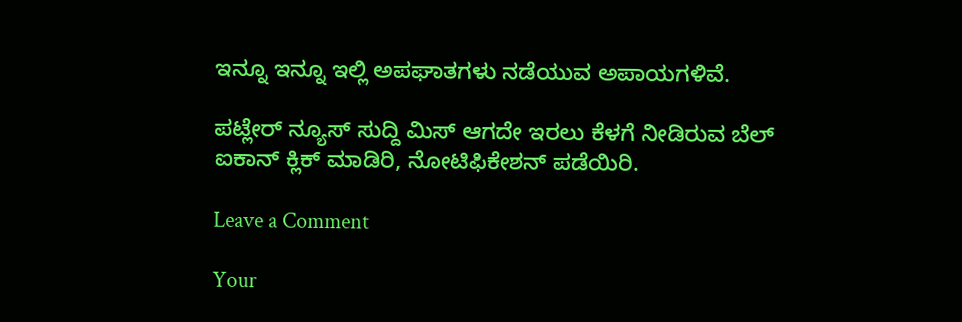ಇನ್ನೂ ಇನ್ನೂ ಇಲ್ಲಿ ಅಪಘಾತಗಳು ನಡೆಯುವ ಅಪಾಯಗಳಿವೆ.

ಪಟ್ಲೇರ್ ನ್ಯೂಸ್ ಸುದ್ದಿ ಮಿಸ್ ಆಗದೇ ಇರಲು ಕೆಳಗೆ ನೀಡಿರುವ ಬೆಲ್ ಐಕಾನ್ ಕ್ಲಿಕ್ ಮಾಡಿರಿ, ನೋಟಿಫಿಕೇಶನ್ ಪಡೆಯಿರಿ.

Leave a Comment

Your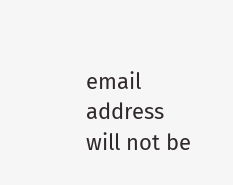email address will not be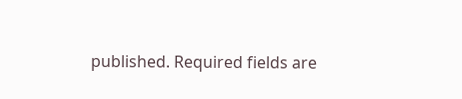published. Required fields are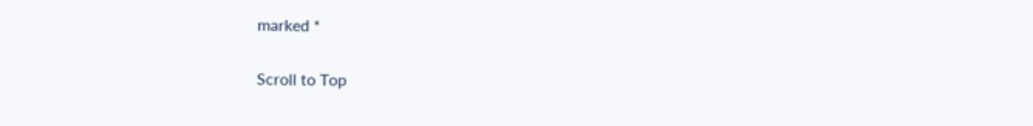marked *

Scroll to Top